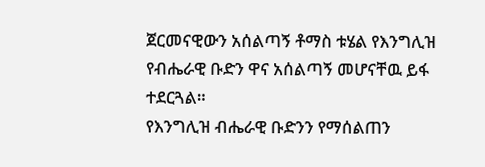ጀርመናዊውን አሰልጣኝ ቶማስ ቱሄል የእንግሊዝ የብሔራዊ ቡድን ዋና አሰልጣኝ መሆናቸዉ ይፋ ተደርጓል።
የእንግሊዝ ብሔራዊ ቡድንን የማሰልጠን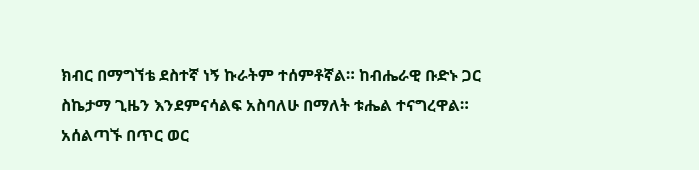ክብር በማግኘቴ ደስተኛ ነኝ ኩራትም ተሰምቶኛል። ከብሔራዊ ቡድኑ ጋር ስኬታማ ጊዜን እንደምናሳልፍ አስባለሁ በማለት ቱሔል ተናግረዋል። አሰልጣኙ በጥር ወር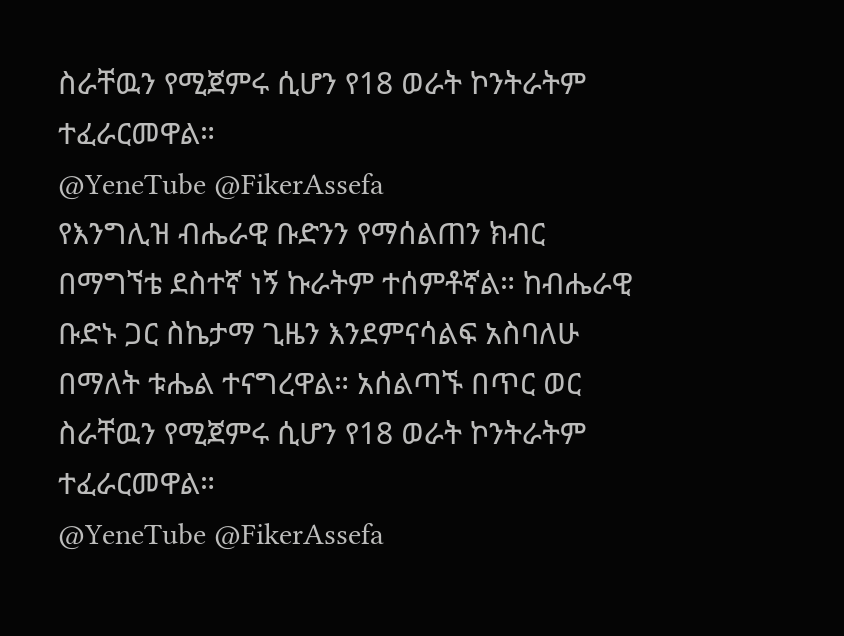ስራቸዉን የሚጀምሩ ሲሆን የ18 ወራት ኮንትራትም ተፈራርመዋል።
@YeneTube @FikerAssefa
የእንግሊዝ ብሔራዊ ቡድንን የማሰልጠን ክብር በማግኘቴ ደስተኛ ነኝ ኩራትም ተሰምቶኛል። ከብሔራዊ ቡድኑ ጋር ስኬታማ ጊዜን እንደምናሳልፍ አስባለሁ በማለት ቱሔል ተናግረዋል። አሰልጣኙ በጥር ወር ስራቸዉን የሚጀምሩ ሲሆን የ18 ወራት ኮንትራትም ተፈራርመዋል።
@YeneTube @FikerAssefa